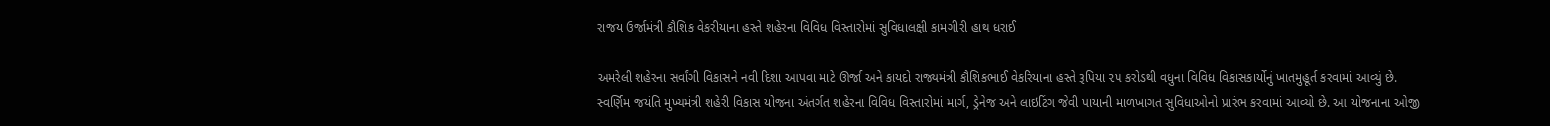રાજય ઉર્જામંત્રી કૌશિક વેકરીયાના હસ્તે શહેરના વિવિધ વિસ્તારોમાં સુવિધાલક્ષી કામગીરી હાથ ધરાઈ

અમરેલી શહેરના સર્વાંગી વિકાસને નવી દિશા આપવા માટે ઊર્જા અને કાયદો રાજ્યમંત્રી કૌશિકભાઈ વેકરિયાના હસ્તે રૂપિયા ૨૫ કરોડથી વધુના વિવિધ વિકાસકાર્યોનું ખાતમુહૂર્ત કરવામાં આવ્યું છે. સ્વર્ણિમ જયંતિ મુખ્યમંત્રી શહેરી વિકાસ યોજના અંતર્ગત શહેરના વિવિધ વિસ્તારોમાં માર્ગ, ડ્રેનેજ અને લાઇટિંગ જેવી પાયાની માળખાગત સુવિધાઓનો પ્રારંભ કરવામાં આવ્યો છે. આ યોજનાના ઓજી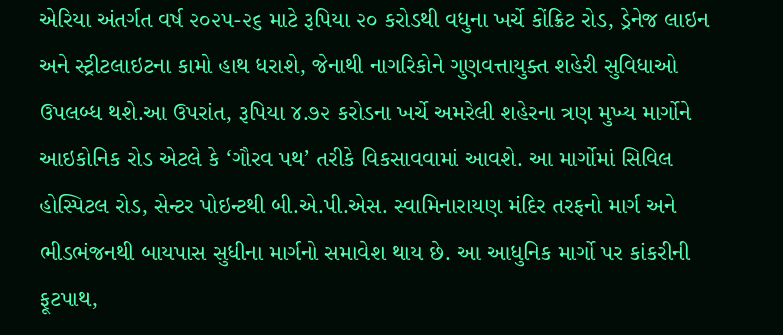એરિયા અંતર્ગત વર્ષ ૨૦૨૫-૨૬ માટે રૂપિયા ૨૦ કરોડથી વધુના ખર્ચે કોંક્રિટ રોડ, ડ્રેનેજ લાઇન અને સ્ટ્રીટલાઇટના કામો હાથ ધરાશે, જેનાથી નાગરિકોને ગુણવત્તાયુક્ત શહેરી સુવિધાઓ ઉપલબ્ધ થશે.આ ઉપરાંત, રૂપિયા ૪.૭૨ કરોડના ખર્ચે અમરેલી શહેરના ત્રણ મુખ્ય માર્ગોને આઇકોનિક રોડ એટલે કે ‘ગૌરવ પથ’ તરીકે વિકસાવવામાં આવશે. આ માર્ગોમાં સિવિલ હોસ્પિટલ રોડ, સેન્ટર પોઇન્ટથી બી.એ.પી.એસ. સ્વામિનારાયણ મંદિર તરફનો માર્ગ અને ભીડભંજનથી બાયપાસ સુધીના માર્ગનો સમાવેશ થાય છે. આ આધુનિક માર્ગો પર કાંકરીની ફૂટપાથ,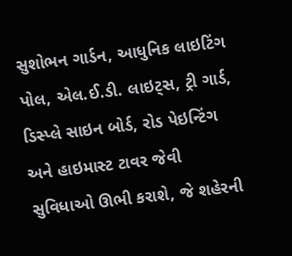સુશોભન ગાર્ડન, આધુનિક લાઇટિંગ પોલ, એલ.ઈ.ડી. લાઇટ્‌સ, ટ્રી ગાર્ડ, ડિસ્પ્લે સાઇન બોર્ડ, રોડ પેઇન્ટિંગ અને હાઇમાસ્ટ ટાવર જેવી સુવિધાઓ ઊભી કરાશે, જે શહેરની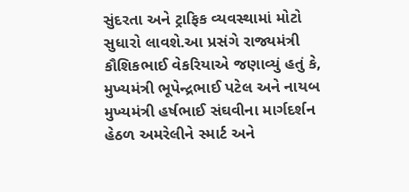સુંદરતા અને ટ્રાફિક વ્યવસ્થામાં મોટો સુધારો લાવશે.આ પ્રસંગે રાજ્યમંત્રી કૌશિકભાઈ વેકરિયાએ જણાવ્યું હતું કે, મુખ્યમંત્રી ભૂપેન્દ્રભાઈ પટેલ અને નાયબ મુખ્યમંત્રી હર્ષભાઈ સંઘવીના માર્ગદર્શન હેઠળ અમરેલીને સ્માર્ટ અને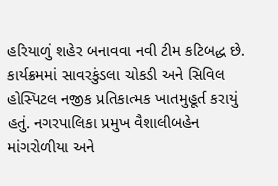હરિયાળું શહેર બનાવવા નવી ટીમ કટિબદ્ધ છે. કાર્યક્રમમાં સાવરકુંડલા ચોકડી અને સિવિલ હોસ્પિટલ નજીક પ્રતિકાત્મક ખાતમુહૂર્ત કરાયું હતું. નગરપાલિકા પ્રમુખ વૈશાલીબહેન માંગરોળીયા અને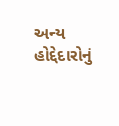અન્ય હોદ્દેદારોનું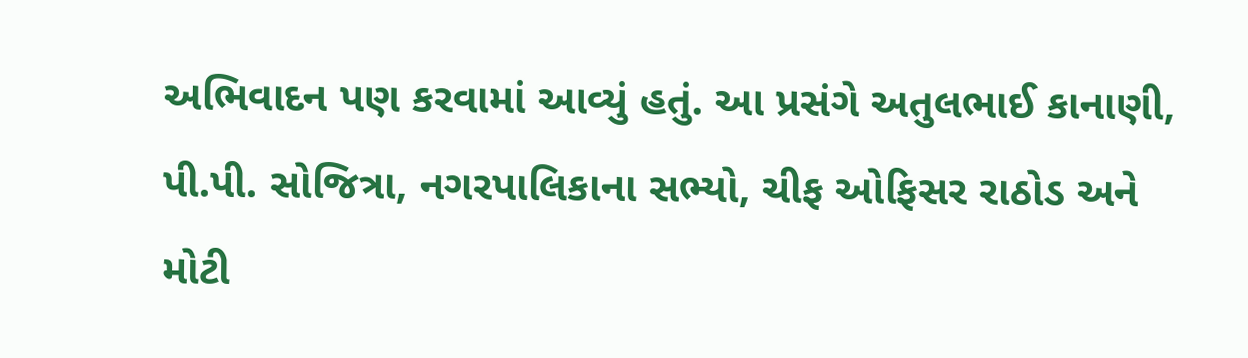અભિવાદન પણ કરવામાં આવ્યું હતું. આ પ્રસંગે અતુલભાઈ કાનાણી, પી.પી. સોજિત્રા, નગરપાલિકાના સભ્યો, ચીફ ઓફિસર રાઠોડ અને મોટી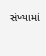સંખ્યામાં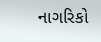નાગરિકો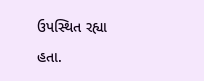ઉપસ્થિત રહ્યા હતા.